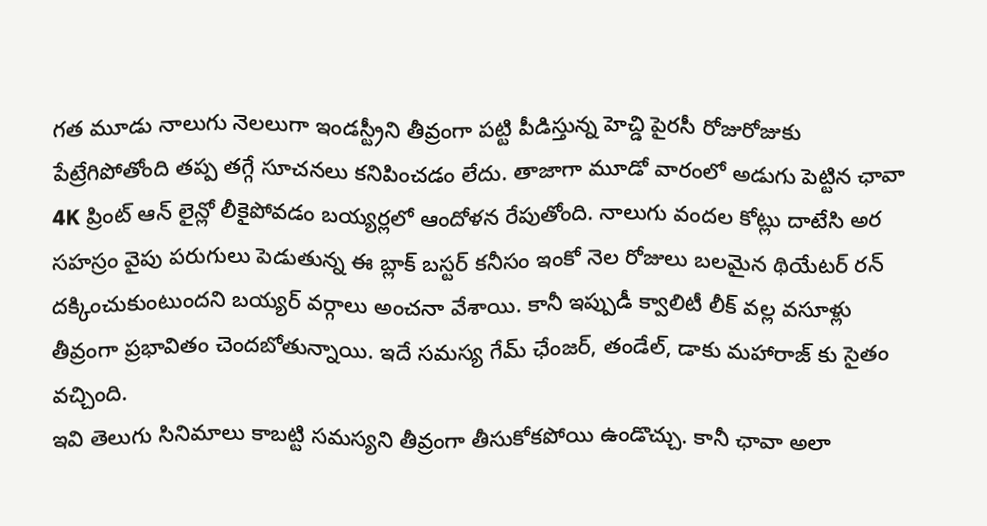గత మూడు నాలుగు నెలలుగా ఇండస్ట్రీని తీవ్రంగా పట్టి పీడిస్తున్న హెచ్డి పైరసీ రోజురోజుకు పేట్రేగిపోతోంది తప్ప తగ్గే సూచనలు కనిపించడం లేదు. తాజాగా మూడో వారంలో అడుగు పెట్టిన ఛావా 4K ప్రింట్ ఆన్ లైన్లో లీకైపోవడం బయ్యర్లలో ఆందోళన రేపుతోంది. నాలుగు వందల కోట్లు దాటేసి అర సహస్రం వైపు పరుగులు పెడుతున్న ఈ బ్లాక్ బస్టర్ కనీసం ఇంకో నెల రోజులు బలమైన థియేటర్ రన్ దక్కించుకుంటుందని బయ్యర్ వర్గాలు అంచనా వేశాయి. కానీ ఇప్పుడీ క్వాలిటీ లీక్ వల్ల వసూళ్లు తీవ్రంగా ప్రభావితం చెందబోతున్నాయి. ఇదే సమస్య గేమ్ ఛేంజర్, తండేల్, డాకు మహారాజ్ కు సైతం వచ్చింది.
ఇవి తెలుగు సినిమాలు కాబట్టి సమస్యని తీవ్రంగా తీసుకోకపోయి ఉండొచ్చు. కానీ ఛావా అలా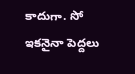కాదుగా. సో ఇకనైనా పెద్దలు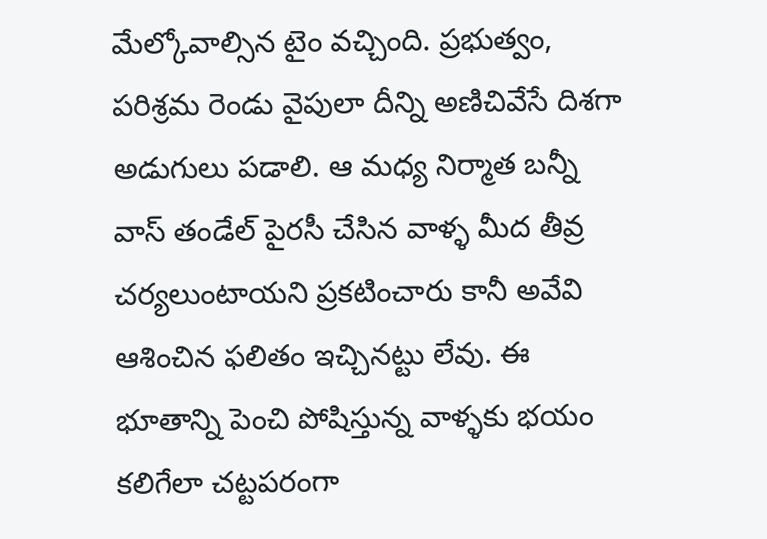మేల్కోవాల్సిన టైం వచ్చింది. ప్రభుత్వం, పరిశ్రమ రెండు వైపులా దీన్ని అణిచివేసే దిశగా అడుగులు పడాలి. ఆ మధ్య నిర్మాత బన్నీ వాస్ తండేల్ పైరసీ చేసిన వాళ్ళ మీద తీవ్ర చర్యలుంటాయని ప్రకటించారు కానీ అవేవి ఆశించిన ఫలితం ఇచ్చినట్టు లేవు. ఈ భూతాన్ని పెంచి పోషిస్తున్న వాళ్ళకు భయం కలిగేలా చట్టపరంగా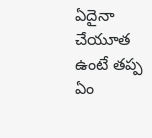ఏదైనా చేయూత ఉంటే తప్ప ఏం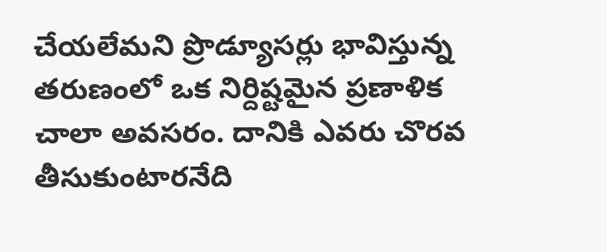చేయలేమని ప్రొడ్యూసర్లు భావిస్తున్న తరుణంలో ఒక నిర్దిష్టమైన ప్రణాళిక చాలా అవసరం. దానికి ఎవరు చొరవ తీసుకుంటారనేది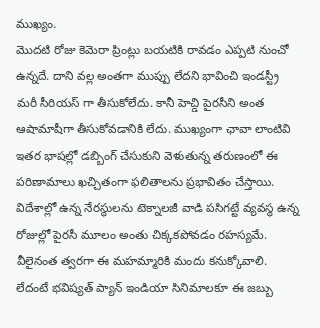ముఖ్యం.
మొదటి రోజు కెమెరా ప్రింట్లు బయటికి రావడం ఎప్పటి నుంచో ఉన్నదే. దాని వల్ల అంతగా ముప్పు లేదని భావించి ఇండస్ట్రీ మరీ సీరియస్ గా తీసుకోలేదు. కానీ హెచ్డి పైరసీని అంత ఆషామాషీగా తీసుకోవడానికి లేదు. ముఖ్యంగా ఛావా లాంటివి ఇతర భాషల్లో డబ్బింగ్ చేసుకుని వెళుతున్న తరుణంలో ఈ పరిణామాలు ఖచ్చితంగా ఫలితాలను ప్రభావితం చేస్తాయి. విదేశాల్లో ఉన్న నేరస్థులను టెక్నాలజీ వాడి పసిగట్టే వ్యవస్థ ఉన్న రోజుల్లో పైరసీ మూలం అంతు చిక్కకపోవడం రహస్యమే. వీలైనంత త్వరగా ఈ మహమ్మారికి మందు కనుక్కోవాలి. లేదంటే భవిష్యత్ ప్యాన్ ఇండియా సినిమాలకూ ఈ జబ్బు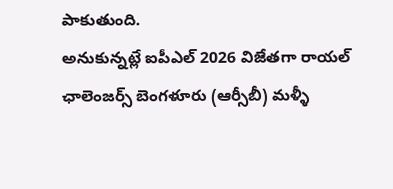పాకుతుంది.
అనుకున్నట్లే ఐపీఎల్ 2026 విజేతగా రాయల్ ఛాలెంజర్స్ బెంగళూరు (ఆర్సీబీ) మళ్ళీ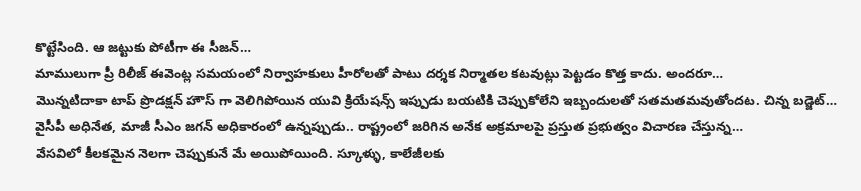కొట్టేసింది. ఆ జట్టుకు పోటీగా ఈ సీజన్…
మాములుగా ప్రీ రిలీజ్ ఈవెంట్ల సమయంలో నిర్వాహకులు హీరోలతో పాటు దర్శక నిర్మాతల కటవుట్లు పెట్టడం కొత్త కాదు. అందరూ…
మొన్నటిదాకా టాప్ ప్రొడక్షన్ హౌస్ గా వెలిగిపోయిన యువి క్రియేషన్స్ ఇప్పుడు బయటికి చెప్పుకోలేని ఇబ్బందులతో సతమతమవుతోందట. చిన్న బడ్జెట్…
వైసీపీ అధినేత, మాజీ సీఎం జగన్ అధికారంలో ఉన్నప్పుడు.. రాష్ట్రంలో జరిగిన అనేక అక్రమాలపై ప్రస్తుత ప్రభుత్వం విచారణ చేస్తున్న…
వేసవిలో కీలకమైన నెలగా చెప్పుకునే మే అయిపోయింది. స్కూళ్ళు, కాలేజీలకు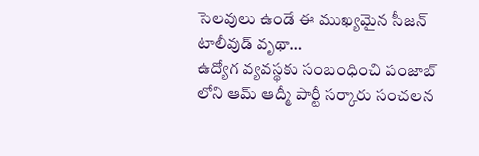సెలవులు ఉండే ఈ ముఖ్యమైన సీజన్ టాలీవుడ్ వృథా…
ఉద్యోగ వ్యవస్థకు సంబంధించి పంజాబ్ లోని ఆమ్ ఆద్మీ పార్టీ సర్కారు సంచలన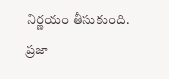నిర్ణయం తీసుకుంది. ప్రజా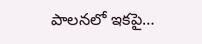పాలనలో ఇకపై…